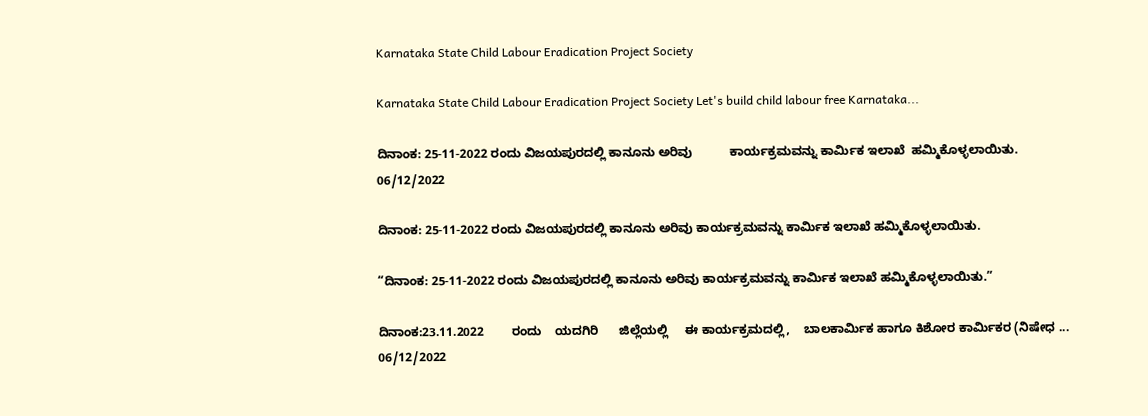Karnataka State Child Labour Eradication Project Society

Karnataka State Child Labour Eradication Project Society Let's build child labour free Karnataka...

ದಿನಾಂಕ: 25-11-2022 ರಂದು ವಿಜಯಪುರದಲ್ಲಿ ಕಾನೂನು ಅರಿವು           ಕಾರ್ಯಕ್ರಮವನ್ನು ಕಾರ್ಮಿಕ ಇಲಾಖೆ  ಹಮ್ಮಿಕೊಳ್ಳಲಾಯಿತು.
06/12/2022

ದಿನಾಂಕ: 25-11-2022 ರಂದು ವಿಜಯಪುರದಲ್ಲಿ ಕಾನೂನು ಅರಿವು ಕಾರ್ಯಕ್ರಮವನ್ನು ಕಾರ್ಮಿಕ ಇಲಾಖೆ ಹಮ್ಮಿಕೊಳ್ಳಲಾಯಿತು.

“ದಿನಾಂಕ: 25-11-2022 ರಂದು ವಿಜಯಪುರದಲ್ಲಿ ಕಾನೂನು ಅರಿವು ಕಾರ್ಯಕ್ರಮವನ್ನು ಕಾರ್ಮಿಕ ಇಲಾಖೆ ಹಮ್ಮಿಕೊಳ್ಳಲಾಯಿತು.”

ದಿನಾಂಕ:23.11.2022        ರಂದು    ಯದಗಿರಿ      ಜಿಲ್ಲೆಯಲ್ಲಿ     ಈ ಕಾರ್ಯಕ್ರಮದಲ್ಲಿ,    ಬಾಲಕಾರ್ಮಿಕ ಹಾಗೂ ಕಿಶೋರ ಕಾರ್ಮಿಕರ (ನಿಷೇಧ ...
06/12/2022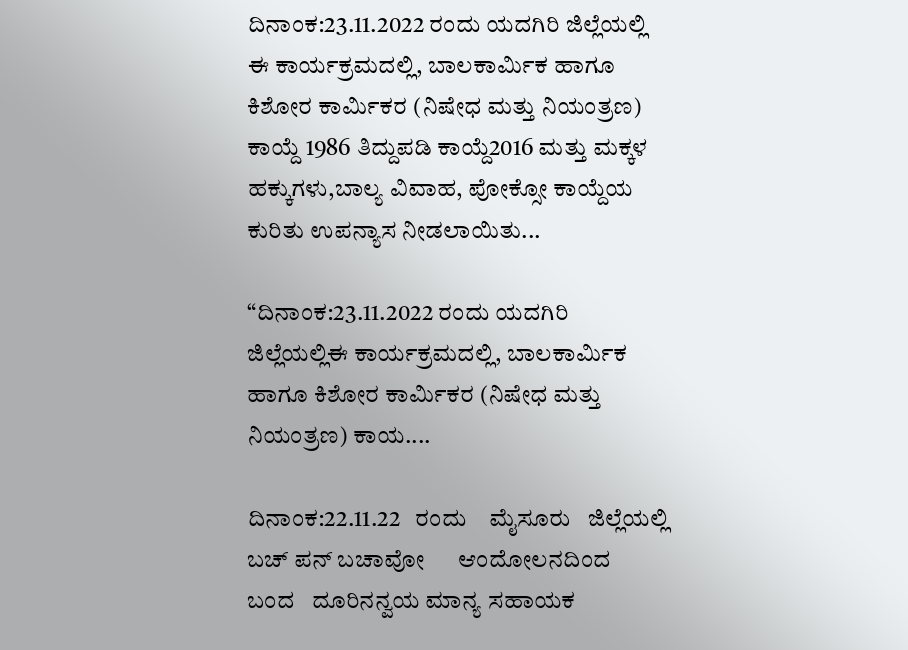ದಿನಾಂಕ:23.11.2022 ರಂದು ಯದಗಿರಿ ಜಿಲ್ಲೆಯಲ್ಲಿ ಈ ಕಾರ್ಯಕ್ರಮದಲ್ಲಿ, ಬಾಲಕಾರ್ಮಿಕ ಹಾಗೂ ಕಿಶೋರ ಕಾರ್ಮಿಕರ (ನಿಷೇಧ ಮತ್ತು ನಿಯಂತ್ರಣ) ಕಾಯ್ದೆ 1986 ತಿದ್ದುಪಡಿ ಕಾಯ್ದೆ2016 ಮತ್ತು ಮಕ್ಕಳ ಹಕ್ಕುಗಳು,ಬಾಲ್ಯ ವಿವಾಹ, ಪೋಕ್ಸೋ ಕಾಯ್ದೆಯ ಕುರಿತು ಉಪನ್ಯಾಸ ನೀಡಲಾಯಿತು...

“ದಿನಾಂಕ:23.11.2022 ರಂದು ಯದಗಿರಿ ಜಿಲ್ಲೆಯಲ್ಲಿಈ ಕಾರ್ಯಕ್ರಮದಲ್ಲಿ, ಬಾಲಕಾರ್ಮಿಕ ಹಾಗೂ ಕಿಶೋರ ಕಾರ್ಮಿಕರ (ನಿಷೇಧ ಮತ್ತು ನಿಯಂತ್ರಣ) ಕಾಯ....

ದಿನಾಂಕ:22.11.22   ರಂದು    ಮೈಸೂರು   ಜಿಲ್ಲೆಯಲ್ಲಿ     ಬಚ್ ಪನ್ ಬಚಾವೋ      ಆಂದೋಲನದಿಂದ     ಬಂದ   ದೂರಿನನ್ವಯ ಮಾನ್ಯ ಸಹಾಯಕ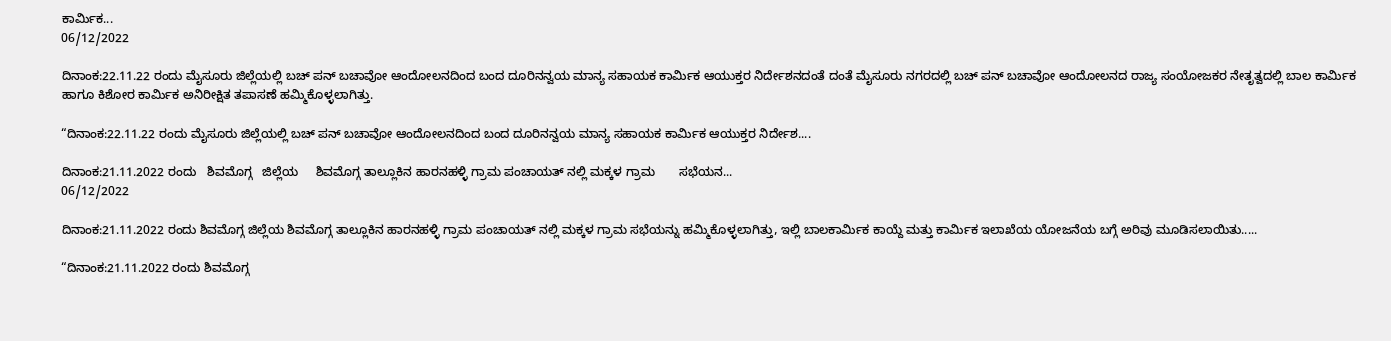ಕಾರ್ಮಿಕ...
06/12/2022

ದಿನಾಂಕ:22.11.22 ರಂದು ಮೈಸೂರು ಜಿಲ್ಲೆಯಲ್ಲಿ ಬಚ್ ಪನ್ ಬಚಾವೋ ಆಂದೋಲನದಿಂದ ಬಂದ ದೂರಿನನ್ವಯ ಮಾನ್ಯ ಸಹಾಯಕ ಕಾರ್ಮಿಕ ಆಯುಕ್ತರ ನಿರ್ದೇಶನದಂತೆ ದಂತೆ ಮೈಸೂರು ನಗರದಲ್ಲಿ ಬಚ್ ಪನ್ ಬಚಾವೋ ಆಂದೋಲನದ ರಾಜ್ಯ ಸಂಯೋಜಕರ ನೇತೃತ್ವದಲ್ಲಿ ಬಾಲ ಕಾರ್ಮಿಕ ಹಾಗೂ ಕಿಶೋರ ಕಾರ್ಮಿಕ ಅನಿರೀಕ್ಷಿತ ತಪಾಸಣೆ ಹಮ್ಮಿಕೊಳ್ಳಲಾಗಿತ್ತು.

“ದಿನಾಂಕ:22.11.22 ರಂದು ಮೈಸೂರು ಜಿಲ್ಲೆಯಲ್ಲಿ ಬಚ್ ಪನ್ ಬಚಾವೋ ಆಂದೋಲನದಿಂದ ಬಂದ ದೂರಿನನ್ವಯ ಮಾನ್ಯ ಸಹಾಯಕ ಕಾರ್ಮಿಕ ಆಯುಕ್ತರ ನಿರ್ದೇಶ....

ದಿನಾಂಕ:21.11.2022 ರಂದು   ಶಿವಮೊಗ್ಗ   ಜಿಲ್ಲೆಯ     ಶಿವಮೊಗ್ಗ ತಾಲ್ಲೂಕಿನ ಹಾರನಹಳ್ಳಿ ಗ್ರಾಮ ಪಂಚಾಯತ್ ನಲ್ಲಿ ಮಕ್ಕಳ ಗ್ರಾಮ       ಸಭೆಯನ...
06/12/2022

ದಿನಾಂಕ:21.11.2022 ರಂದು ಶಿವಮೊಗ್ಗ ಜಿಲ್ಲೆಯ ಶಿವಮೊಗ್ಗ ತಾಲ್ಲೂಕಿನ ಹಾರನಹಳ್ಳಿ ಗ್ರಾಮ ಪಂಚಾಯತ್ ನಲ್ಲಿ ಮಕ್ಕಳ ಗ್ರಾಮ ಸಭೆಯನ್ನು ಹಮ್ಮಿಕೊಳ್ಳಲಾಗಿತ್ತು, ಇಲ್ಲಿ ಬಾಲಕಾರ್ಮಿಕ ಕಾಯ್ದೆ ಮತ್ತು ಕಾರ್ಮಿಕ ಇಲಾಖೆಯ ಯೋಜನೆಯ ಬಗ್ಗೆ ಅರಿವು ಮೂಡಿಸಲಾಯಿತು.....

“ದಿನಾಂಕ:21.11.2022 ರಂದು ಶಿವಮೊಗ್ಗ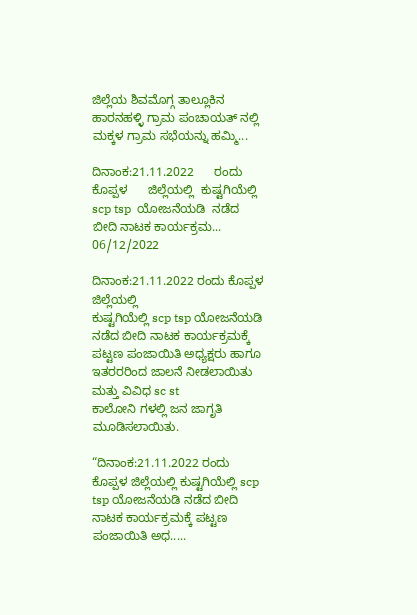ಜಿಲ್ಲೆಯ ಶಿವಮೊಗ್ಗ ತಾಲ್ಲೂಕಿನ ಹಾರನಹಳ್ಳಿ ಗ್ರಾಮ ಪಂಚಾಯತ್ ನಲ್ಲಿ ಮಕ್ಕಳ ಗ್ರಾಮ ಸಭೆಯನ್ನು ಹಮ್ಮಿ...

ದಿನಾಂಕ:21.11.2022      ರಂದು          ಕೊಪ್ಪಳ      ಜಿಲ್ಲೆಯಲ್ಲಿ  ಕುಷ್ಟಗಿಯೆಲ್ಲಿ  scp tsp  ಯೋಜನೆಯಡಿ  ನಡೆದ ಬೀದಿ ನಾಟಕ ಕಾರ್ಯಕ್ರಮ...
06/12/2022

ದಿನಾಂಕ:21.11.2022 ರಂದು ಕೊಪ್ಪಳ ಜಿಲ್ಲೆಯಲ್ಲಿ
ಕುಷ್ಟಗಿಯೆಲ್ಲಿ scp tsp ಯೋಜನೆಯಡಿ ನಡೆದ ಬೀದಿ ನಾಟಕ ಕಾರ್ಯಕ್ರಮಕ್ಕೆ ಪಟ್ಟಣ ಪಂಜಾಯಿತಿ ಅಧ್ಯಕ್ಷರು ಹಾಗೂ
ಇತರರರಿಂದ ಜಾಲನೆ ನೀಡಲಾಯಿತು ಮತ್ತು ವಿವಿಧ sc st
ಕಾಲೋನಿ ಗಳಲ್ಲಿ ಜನ ಜಾಗೃತಿ ಮೂಡಿಸಲಾಯಿತು.

“ದಿನಾಂಕ:21.11.2022 ರಂದು ಕೊಪ್ಪಳ ಜಿಲ್ಲೆಯಲ್ಲಿ ಕುಷ್ಟಗಿಯೆಲ್ಲಿ scp tsp ಯೋಜನೆಯಡಿ ನಡೆದ ಬೀದಿ ನಾಟಕ ಕಾರ್ಯಕ್ರಮಕ್ಕೆ ಪಟ್ಟಣ ಪಂಜಾಯಿತಿ ಅಧ.....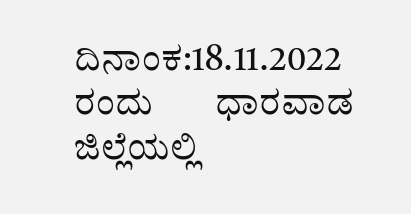ದಿನಾಂಕ:18.11.2022          ರಂದು       ಧಾರವಾಡ           ಜಿಲ್ಲೆಯಲ್ಲಿ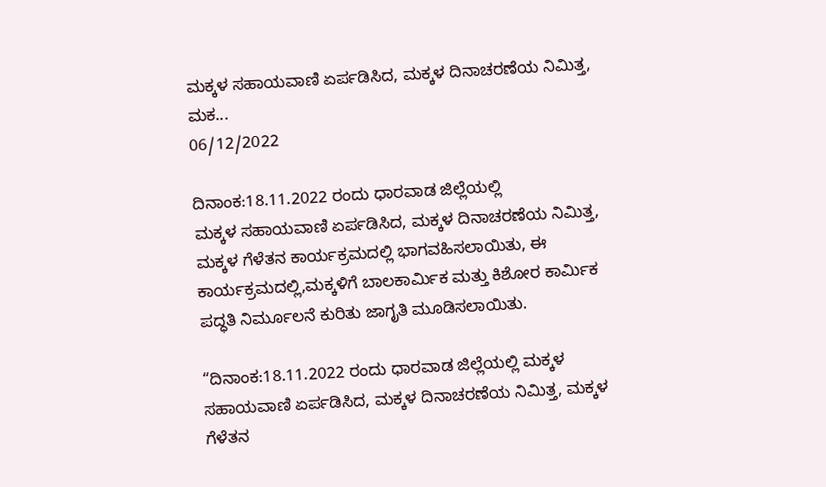ಮಕ್ಕಳ ಸಹಾಯವಾಣಿ ಏರ್ಪಡಿಸಿದ, ಮಕ್ಕಳ ದಿನಾಚರಣೆಯ ನಿಮಿತ್ತ, ಮಕ...
06/12/2022

ದಿನಾಂಕ:18.11.2022 ರಂದು ಧಾರವಾಡ ಜಿಲ್ಲೆಯಲ್ಲಿ
ಮಕ್ಕಳ ಸಹಾಯವಾಣಿ ಏರ್ಪಡಿಸಿದ, ಮಕ್ಕಳ ದಿನಾಚರಣೆಯ ನಿಮಿತ್ತ, ಮಕ್ಕಳ ಗೆಳೆತನ ಕಾರ್ಯಕ್ರಮದಲ್ಲಿ ಭಾಗವಹಿಸಲಾಯಿತು, ಈ ಕಾರ್ಯಕ್ರಮದಲ್ಲಿ,ಮಕ್ಕಳಿಗೆ ಬಾಲಕಾರ್ಮಿಕ ಮತ್ತು ಕಿಶೋರ ಕಾರ್ಮಿಕ ಪದ್ಧತಿ ನಿರ್ಮೂಲನೆ ಕುರಿತು ಜಾಗೃತಿ ಮೂಡಿಸಲಾಯಿತು.

“ದಿನಾಂಕ:18.11.2022 ರಂದು ಧಾರವಾಡ ಜಿಲ್ಲೆಯಲ್ಲಿ ಮಕ್ಕಳ ಸಹಾಯವಾಣಿ ಏರ್ಪಡಿಸಿದ, ಮಕ್ಕಳ ದಿನಾಚರಣೆಯ ನಿಮಿತ್ತ, ಮಕ್ಕಳ ಗೆಳೆತನ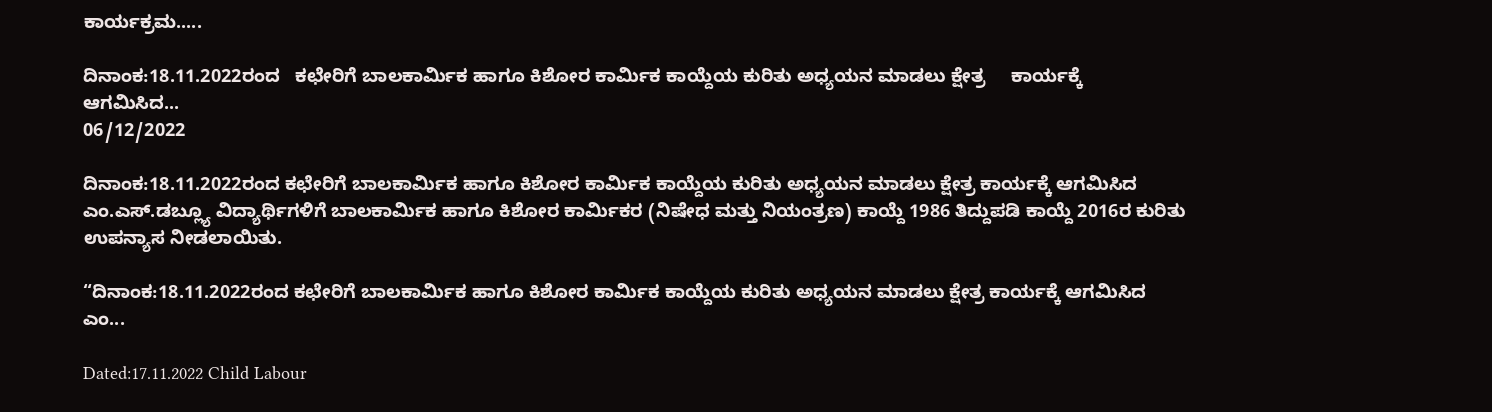ಕಾರ್ಯಕ್ರಮ.....

ದಿನಾಂಕ:18.11.2022ರಂದ   ಕಛೇರಿಗೆ ಬಾಲಕಾರ್ಮಿಕ ಹಾಗೂ ಕಿಶೋರ ಕಾರ್ಮಿಕ ಕಾಯ್ದೆಯ ಕುರಿತು ಅಧ್ಯಯನ ಮಾಡಲು ಕ್ಷೇತ್ರ     ಕಾರ್ಯಕ್ಕೆ   ಆಗಮಿಸಿದ...
06/12/2022

ದಿನಾಂಕ:18.11.2022ರಂದ ಕಛೇರಿಗೆ ಬಾಲಕಾರ್ಮಿಕ ಹಾಗೂ ಕಿಶೋರ ಕಾರ್ಮಿಕ ಕಾಯ್ದೆಯ ಕುರಿತು ಅಧ್ಯಯನ ಮಾಡಲು ಕ್ಷೇತ್ರ ಕಾರ್ಯಕ್ಕೆ ಆಗಮಿಸಿದ ಎಂ.ಎಸ್.ಡಬ್ಲ್ಯೂ ವಿದ್ಯಾರ್ಥಿಗಳಿಗೆ ಬಾಲಕಾರ್ಮಿಕ ಹಾಗೂ ಕಿಶೋರ ಕಾರ್ಮಿಕರ (ನಿಷೇಧ ಮತ್ತು ನಿಯಂತ್ರಣ) ಕಾಯ್ದೆ 1986 ತಿದ್ದುಪಡಿ ಕಾಯ್ದೆ 2016ರ ಕುರಿತು ಉಪನ್ಯಾಸ ನೀಡಲಾಯಿತು.

“ದಿನಾಂಕ:18.11.2022ರಂದ ಕಛೇರಿಗೆ ಬಾಲಕಾರ್ಮಿಕ ಹಾಗೂ ಕಿಶೋರ ಕಾರ್ಮಿಕ ಕಾಯ್ದೆಯ ಕುರಿತು ಅಧ್ಯಯನ ಮಾಡಲು ಕ್ಷೇತ್ರ ಕಾರ್ಯಕ್ಕೆ ಆಗಮಿಸಿದ ಎಂ...

Dated:17.11.2022 Child Labour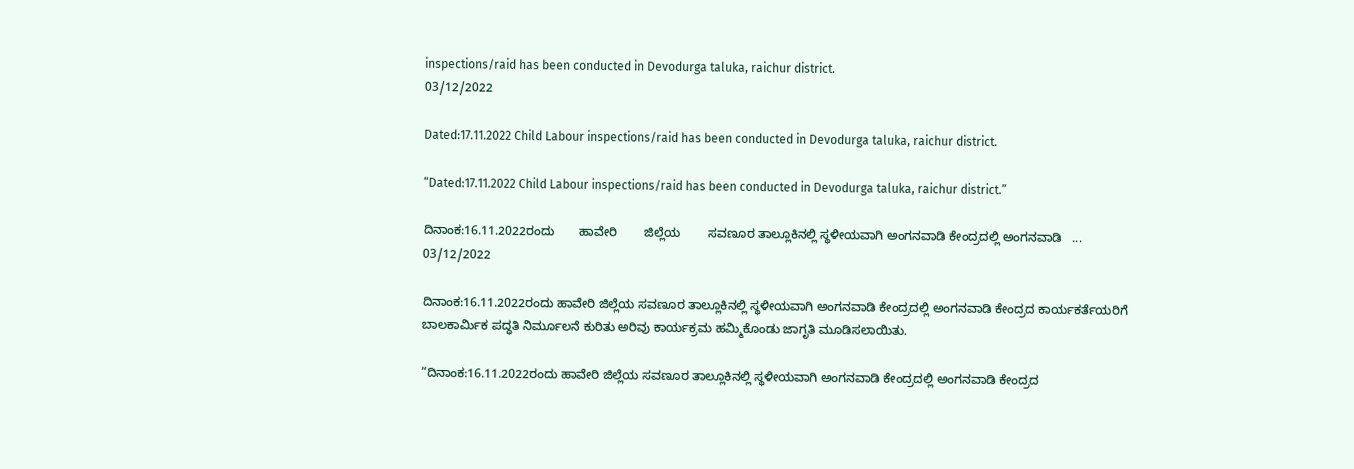inspections/raid has been conducted in Devodurga taluka, raichur district.
03/12/2022

Dated:17.11.2022 Child Labour inspections/raid has been conducted in Devodurga taluka, raichur district.

“Dated:17.11.2022 Child Labour inspections/raid has been conducted in Devodurga taluka, raichur district.”

ದಿನಾಂಕ:16.11.2022ರಂದು       ಹಾವೇರಿ        ಜಿಲ್ಲೆಯ        ಸವಣೂರ ತಾಲ್ಲೂಕಿನಲ್ಲಿ ಸ್ಥಳೀಯವಾಗಿ ಅಂಗನವಾಡಿ ಕೇಂದ್ರದಲ್ಲಿ ಅಂಗನವಾಡಿ   ...
03/12/2022

ದಿನಾಂಕ:16.11.2022ರಂದು ಹಾವೇರಿ ಜಿಲ್ಲೆಯ ಸವಣೂರ ತಾಲ್ಲೂಕಿನಲ್ಲಿ ಸ್ಥಳೀಯವಾಗಿ ಅಂಗನವಾಡಿ ಕೇಂದ್ರದಲ್ಲಿ ಅಂಗನವಾಡಿ ಕೇಂದ್ರದ ಕಾರ್ಯಕರ್ತೆಯರಿಗೆ ಬಾಲಕಾರ್ಮಿಕ ಪದ್ಧತಿ ನಿರ್ಮೂಲನೆ ಕುರಿತು ಅರಿವು ಕಾರ್ಯಕ್ರಮ ಹಮ್ಮಿಕೊಂಡು ಜಾಗೃತಿ ಮೂಡಿಸಲಾಯಿತು.

“ದಿನಾಂಕ:16.11.2022ರಂದು ಹಾವೇರಿ ಜಿಲ್ಲೆಯ ಸವಣೂರ ತಾಲ್ಲೂಕಿನಲ್ಲಿ ಸ್ಥಳೀಯವಾಗಿ ಅಂಗನವಾಡಿ ಕೇಂದ್ರದಲ್ಲಿ ಅಂಗನವಾಡಿ ಕೇಂದ್ರದ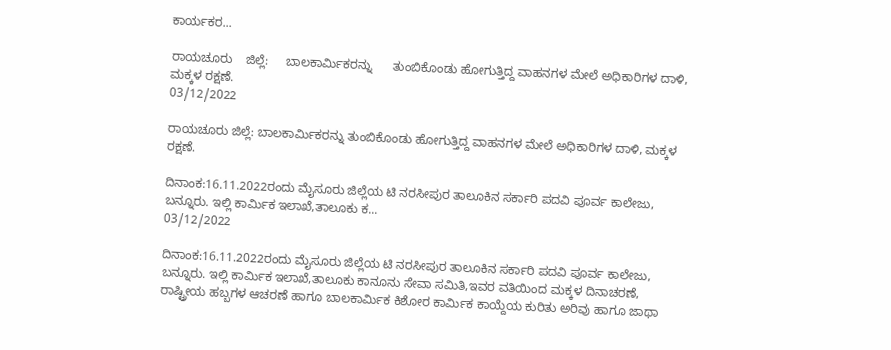ಕಾರ್ಯಕರ...

ರಾಯಚೂರು    ಜಿಲ್ಲೆ:     ಬಾಲಕಾರ್ಮಿಕರನ್ನು      ತುಂಬಿಕೊಂಡು ಹೋಗುತ್ತಿದ್ದ ವಾಹನಗಳ ಮೇಲೆ ಅಧಿಕಾರಿಗಳ ದಾಳಿ, ಮಕ್ಕಳ ರಕ್ಷಣೆ.
03/12/2022

ರಾಯಚೂರು ಜಿಲ್ಲೆ: ಬಾಲಕಾರ್ಮಿಕರನ್ನು ತುಂಬಿಕೊಂಡು ಹೋಗುತ್ತಿದ್ದ ವಾಹನಗಳ ಮೇಲೆ ಅಧಿಕಾರಿಗಳ ದಾಳಿ, ಮಕ್ಕಳ ರಕ್ಷಣೆ.

ದಿನಾಂಕ:16.11.2022ರಂದು ಮೈಸೂರು ಜಿಲ್ಲೆಯ ಟಿ ನರಸೀಪುರ ತಾಲೂಕಿನ ಸರ್ಕಾರಿ ಪದವಿ ಪೂರ್ವ ಕಾಲೇಜು, ಬನ್ನೂರು. ಇಲ್ಲಿ ಕಾರ್ಮಿಕ ಇಲಾಖೆ,ತಾಲೂಕು ಕ...
03/12/2022

ದಿನಾಂಕ:16.11.2022ರಂದು ಮೈಸೂರು ಜಿಲ್ಲೆಯ ಟಿ ನರಸೀಪುರ ತಾಲೂಕಿನ ಸರ್ಕಾರಿ ಪದವಿ ಪೂರ್ವ ಕಾಲೇಜು, ಬನ್ನೂರು. ಇಲ್ಲಿ ಕಾರ್ಮಿಕ ಇಲಾಖೆ,ತಾಲೂಕು ಕಾನೂನು ಸೇವಾ ಸಮಿತಿ,ಇವರ ವತಿಯಿಂದ ಮಕ್ಕಳ ದಿನಾಚರಣೆ, ರಾಷ್ಟ್ರೀಯ ಹಬ್ಬಗಳ ಆಚರಣೆ ಹಾಗೂ ಬಾಲಕಾರ್ಮಿಕ ಕಿಶೋರ ಕಾರ್ಮಿಕ ಕಾಯ್ದೆಯ ಕುರಿತು ಅರಿವು ಹಾಗೂ ಜಾಥಾ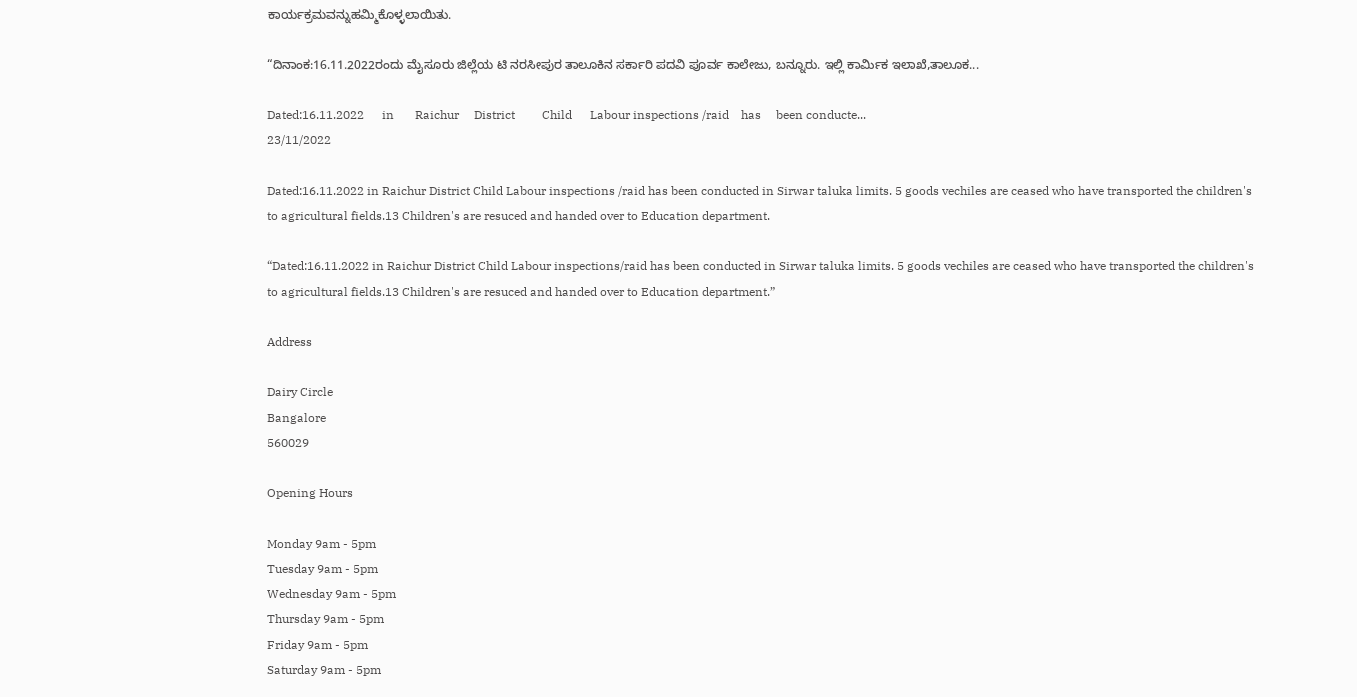ಕಾರ್ಯಕ್ರಮವನ್ನುಹಮ್ಮಿಕೊಳ್ಳಲಾಯಿತು.

“ದಿನಾಂಕ:16.11.2022ರಂದು ಮೈಸೂರು ಜಿಲ್ಲೆಯ ಟಿ ನರಸೀಪುರ ತಾಲೂಕಿನ ಸರ್ಕಾರಿ ಪದವಿ ಪೂರ್ವ ಕಾಲೇಜು, ಬನ್ನೂರು. ಇಲ್ಲಿ ಕಾರ್ಮಿಕ ಇಲಾಖೆ,ತಾಲೂಕ...

Dated:16.11.2022      in       Raichur     District         Child      Labour inspections /raid    has     been conducte...
23/11/2022

Dated:16.11.2022 in Raichur District Child Labour inspections /raid has been conducted in Sirwar taluka limits. 5 goods vechiles are ceased who have transported the children's to agricultural fields.13 Children's are resuced and handed over to Education department.

“Dated:16.11.2022 in Raichur District Child Labour inspections/raid has been conducted in Sirwar taluka limits. 5 goods vechiles are ceased who have transported the children's to agricultural fields.13 Children's are resuced and handed over to Education department.”

Address

Dairy Circle
Bangalore
560029

Opening Hours

Monday 9am - 5pm
Tuesday 9am - 5pm
Wednesday 9am - 5pm
Thursday 9am - 5pm
Friday 9am - 5pm
Saturday 9am - 5pm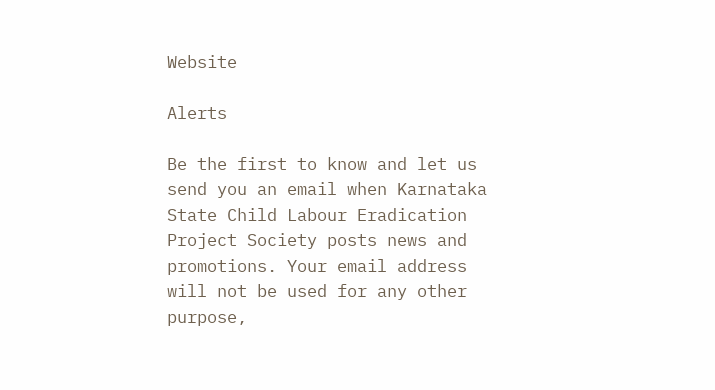Website

Alerts

Be the first to know and let us send you an email when Karnataka State Child Labour Eradication Project Society posts news and promotions. Your email address will not be used for any other purpose,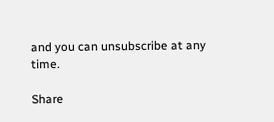and you can unsubscribe at any time.

Share